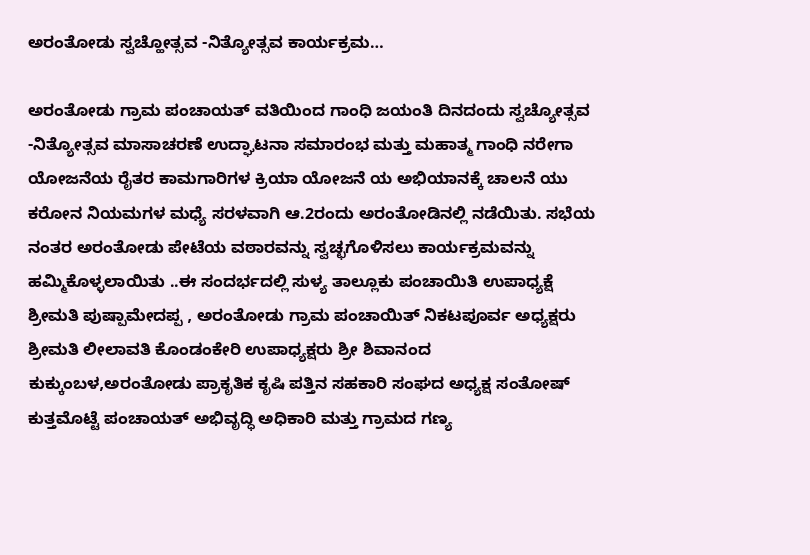ಅರಂತೋಡು ಸ್ವಚ್ಹೋತ್ಸವ -ನಿತ್ಯೋತ್ಸವ ಕಾರ್ಯಕ್ರಮ…

ಅರಂತೋಡು ಗ್ರಾಮ ಪಂಚಾಯತ್ ವತಿಯಿಂದ ಗಾಂಧಿ ಜಯಂತಿ ದಿನದಂದು ಸ್ವಚ್ಯೋತ್ಸವ -ನಿತ್ಯೋತ್ಸವ ಮಾಸಾಚರಣೆ ಉದ್ಘಾಟನಾ ಸಮಾರಂಭ ಮತ್ತು ಮಹಾತ್ಮ ಗಾಂಧಿ ನರೇಗಾ ಯೋಜನೆಯ‍ ರೈತರ ಕಾಮಗಾರಿಗಳ ಕ್ರಿಯಾ ಯೋಜನೆ ಯ ಅಭಿಯಾನಕ್ಕೆ ಚಾಲನೆ ಯು ಕರೋನ ನಿಯಮಗಳ ಮಧ್ಯೆ ಸರಳವಾಗಿ ಆ.2ರಂದು ಅರಂತೋಡಿನಲ್ಲಿ ನಡೆಯಿತು. ಸಭೆಯ ನಂತರ ಅರಂತೋಡು ಪೇಟೆಯ ವಠಾರವನ್ನು ಸ್ವಚ್ಛಗೊಳಿಸಲು ಕಾರ್ಯಕ್ರಮವನ್ನು ಹಮ್ಮಿಕೊಳ್ಳಲಾಯಿತು ..ಈ ಸಂದರ್ಭದಲ್ಲಿ ಸುಳ್ಯ ತಾಲ್ಲೂಕು ಪಂಚಾಯಿತಿ ಉಪಾಧ್ಯಕ್ಷೆ ಶ್ರೀಮತಿ ಪುಷ್ಪಾಮೇದಪ್ಪ , ಅರಂತೋಡು ಗ್ರಾಮ ಪಂಚಾಯಿತ್ ನಿಕಟಪೂರ್ವ ಅಧ್ಯಕ್ಷರು ಶ್ರೀಮತಿ ಲೀಲಾವತಿ ಕೊಂಡಂಕೇರಿ ಉಪಾಧ್ಯಕ್ಷರು ಶ್ರೀ ಶಿವಾನಂದ ಕುಕ್ಕುಂಬಳ,ಅರಂತೋಡು ಪ್ರಾಕೃತಿಕ ಕೃಷಿ ಪತ್ತಿನ ಸಹಕಾರಿ ಸಂಘದ ಅಧ್ಯಕ್ಷ ಸಂತೋಷ್ ಕುತ್ತಮೊಟ್ಟೆ ಪಂಚಾಯತ್ ಅಭಿವೃದ್ಧಿ ಅಧಿಕಾರಿ ಮತ್ತು ಗ್ರಾಮದ ಗಣ್ಯ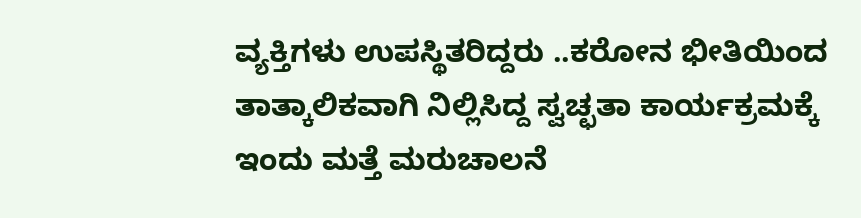ವ್ಯಕ್ತಿಗಳು ಉಪಸ್ಥಿತರಿದ್ದರು ..ಕರೋನ ಭೀತಿಯಿಂದ ತಾತ್ಕಾಲಿಕವಾಗಿ ನಿಲ್ಲಿಸಿದ್ದ ಸ್ವಚ್ಛತಾ ಕಾರ್ಯಕ್ರಮಕ್ಕೆ ಇಂದು ಮತ್ತೆ ಮರುಚಾಲನೆ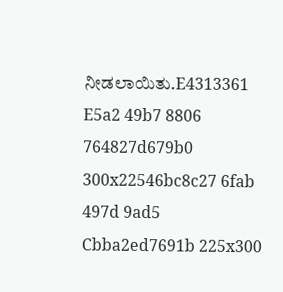ನೀಡಲಾಯಿತು.E4313361 E5a2 49b7 8806 764827d679b0 300x22546bc8c27 6fab 497d 9ad5 Cbba2ed7691b 225x300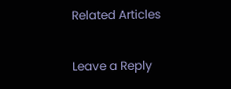Related Articles

Leave a Reply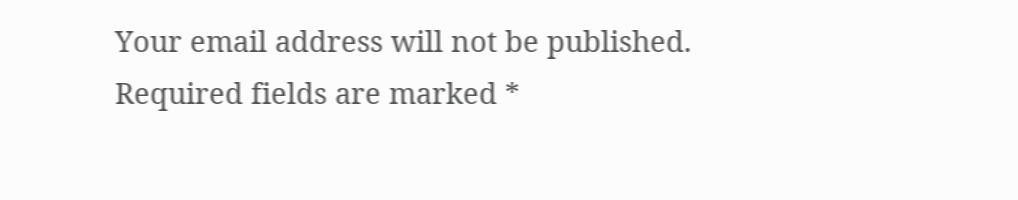Your email address will not be published. Required fields are marked *